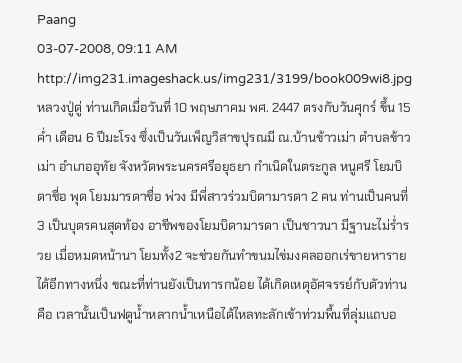Paang
03-07-2008, 09:11 AM
http://img231.imageshack.us/img231/3199/book009wi8.jpg
หลวงปู่ดู่ ท่านเกิดเมื่อวันที่ 10 พฤษภาคม พศ. 2447 ตรงกับวันศุกร์ ขึ้น 15 ค่ำ เดือน 6 ปีมะโรง ซึ่งเป็นวันเพ็ญวิสาขปุรณมี ณ.บ้านข้าวเม่า ตำบลข้าวเม่า อำเภออุทัย จังหวัดพระนครศรีอยุธยา กำเนิดในตระกูล หนูศรี โยมบิดาชื่อ พุด โยมมารดาชื่อ พ่วง มีพี่สาวร่วมบิดามารดา 2 คน ท่านเป็นคนที่ 3 เป็นบุตรคนสุดท้อง อาชีพของโยมบิดามารดา เป็นชาวนา มีฐานะไม่ร่ำรวย เมื่อหมดหน้านา โยมทั้ง2 จะช่วยกันทำขนมไข่มงคลออกเร่ขายหารายได้อีกทางหนึ่ง ขณะที่ท่านยังเป็นทารกน้อย ได้เกิดเหตุอัศจรรย์กับตัวท่านคือ เวลานั้นเป็นฟดูน้ำหลากน้ำเหนือได้ไหลทะลักเข้าท่วมพื้นที่ลุ่มแถบอ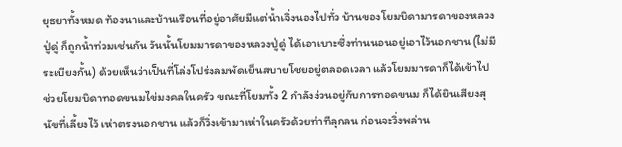ยุธยาทั้งหมด ท้องนาและบ้านเรือนที่อยู่อาศัยมีแต่น้ำเจิ่งนองไปทั่ว บ้านของโยมบิดามารดาของหลวงปู่ดู่ ก็ถูกน้ำท่วมเช่นกัน วันนั้นโยมมารดาของหลวงปู่ดู่ ได้เอาเบาะซึ่งท่านนอนอยู่เอาไว้นอกชาน(ไม่มีระเบียงกั้น) ด้วยเห็นว่าเป็นที่โล่งโปร่งลมพัดเย็นสบายโชยอยู่ตลอดเวลา แล้วโยมมารดาก็ได้เข้าไปช่วยโยมบิดาทอดขนมไข่มงคลในครัว ขณะที่โยมทั้ง 2 กำลังง่วนอยู่กับการทอดขนม ก็ได้ยินเสียงสุนัขที่เลี้ยงไว้ เห่าตรงนอกชาน แล้วก็วิ่งเข้ามาเห่าในครัวด้วยท่าทีลุกลน ก่อนจะวิ่งพล่าน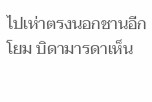ไปเห่าตรงนอกชานอีก โยม บิดามารดาเห็น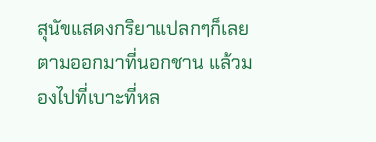สุนัขแสดงกริยาแปลกๆก็เลยตามออกมาที่นอกชาน แล้วมองไปที่เบาะที่หล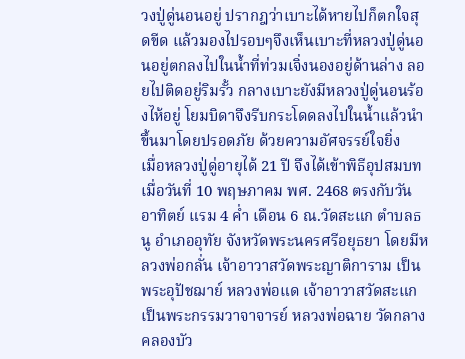วงปู่ดู่นอนอยู่ ปรากฎว่าเบาะได้หายไปก็ตกใจสุดขีด แล้วมองไปรอบๆจึงเห็นเบาะที่หลวงปู่ดู่นอนอยู่ตกลงไปในน้ำที่ท่วมเจิ่งนองอยู่ด้านล่าง ลอยไปติดอยู่ริมรั้ว กลางเบาะยังมีหลวงปู่ดู่นอนร้องไห้อยู่ โยมบิดาจึงรีบกระโดดลงไปในน้ำแล้วนำขึ้นมาโดยปรอดภัย ด้วยความอัศจรรย์ใจยิ่ง
เมื่อหลวงปู่ดู่อายุได้ 21 ปี จึงได้เข้าพิธีอุปสมบท เมื่อวันที่ 10 พฤษภาคม พศ. 2468 ตรงกับวันอาทิตย์ แรม 4 ค่ำ เดือน 6 ณ.วัดสะแก ตำบลธนู อำเภออุทัย จังหวัดพระนครศรีอยุธยา โดยมีหลวงพ่อกลั่น เจ้าอาวาสวัดพระญาติการาม เป็นพระอุปัชฌาย์ หลวงพ่อแด เจ้าอาวาสวัดสะแก เป็นพระกรรมวาจาจารย์ หลวงพ่อฉาย วัดกลางคลองบัว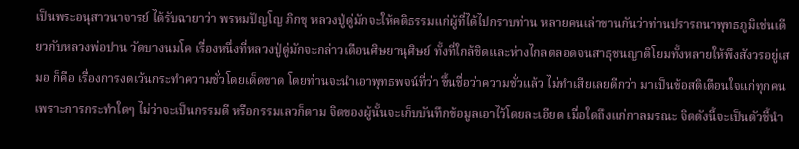เป็นพระอนุสาวนาจารย์ ได้รับฉายาว่า พรหมปัญโญ ภิกขุ หลวงปู่ดู่มักจะให้คติธรรมแก่ผู้ที่ได้ไปกราบท่าน หลายคนเล่าขานกันว่าท่านปรารถนาพุทธภูมิเช่นเดียวกับหลวงพ่อปาน วัดบางนมโค เรื่องหนึ่งที่หลวงปู่ดู่มักจะกล่าวเตือนศิษยานุศิษย์ ทั้งที่ใกล้ชิดและห่างไกลตลอดจนสาธุชนญาติโยมทั้งหลายให้พึงสังวรอยู่เสมอ ก็คือ เรื่องการงดเว้นกระทำความชั่วโดยเด็ดขาด โดยท่านจะนำเอาพุทธพจน์ที่ว่า ขึ้นชื่อว่าความชั่วแล้ว ไม่ทำเสียเลยดีกว่า มาเป็นข้อสติเตือนใจแก่ทุกคน เพราะการกระทำใดๆ ไม่ว่าจะเป็นกรรมดี หรือกรรมเลวก็ตาม จิตของผู้นั้นจะเก็บบันทึกข้อมูลเอาไว้โดยละเอียด เมื่อใดถึงแก่กาลมรณะ จิตตังนี้จะเป็นตัวชี้นำ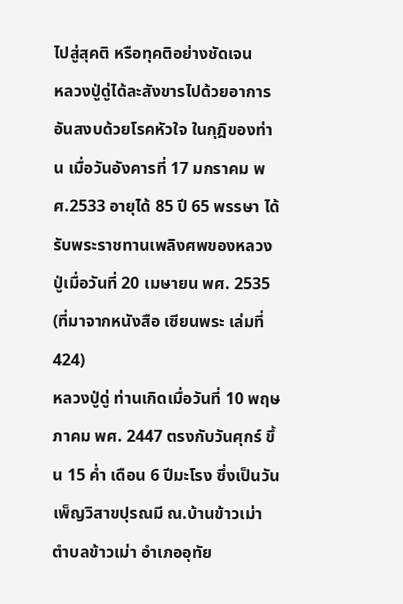ไปสู่สุคติ หรือทุคติอย่างชัดเจน
หลวงปู่ดู่ได้ละสังขารไปด้วยอาการอันสงบด้วยโรคหัวใจ ในกุฎิของท่าน เมื่อวันอังคารที่ 17 มกราคม พศ.2533 อายุได้ 85 ปี 65 พรรษา ได้รับพระราชทานเพลิงศพของหลวงปู่เมื่อวันที่ 20 เมษายน พศ. 2535
(ที่มาจากหนังสือ เซียนพระ เล่มที่ 424)
หลวงปู่ดู่ ท่านเกิดเมื่อวันที่ 10 พฤษภาคม พศ. 2447 ตรงกับวันศุกร์ ขึ้น 15 ค่ำ เดือน 6 ปีมะโรง ซึ่งเป็นวันเพ็ญวิสาขปุรณมี ณ.บ้านข้าวเม่า ตำบลข้าวเม่า อำเภออุทัย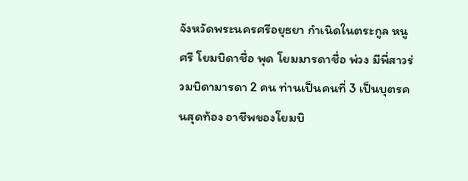จังหวัดพระนครศรีอยุธยา กำเนิดในตระกูล หนูศรี โยมบิดาชื่อ พุด โยมมารดาชื่อ พ่วง มีพี่สาวร่วมบิดามารดา 2 คน ท่านเป็นคนที่ 3 เป็นบุตรคนสุดท้อง อาชีพของโยมบิ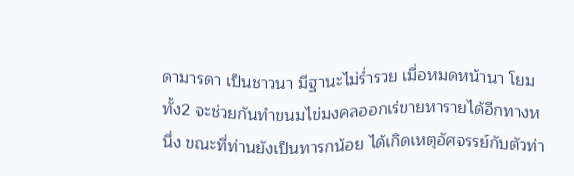ดามารดา เป็นชาวนา มีฐานะไม่ร่ำรวย เมื่อหมดหน้านา โยมทั้ง2 จะช่วยกันทำขนมไข่มงคลออกเร่ขายหารายได้อีกทางหนึ่ง ขณะที่ท่านยังเป็นทารกน้อย ได้เกิดเหตุอัศจรรย์กับตัวท่า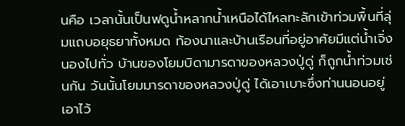นคือ เวลานั้นเป็นฟดูน้ำหลากน้ำเหนือได้ไหลทะลักเข้าท่วมพื้นที่ลุ่มแถบอยุธยาทั้งหมด ท้องนาและบ้านเรือนที่อยู่อาศัยมีแต่น้ำเจิ่งนองไปทั่ว บ้านของโยมบิดามารดาของหลวงปู่ดู่ ก็ถูกน้ำท่วมเช่นกัน วันนั้นโยมมารดาของหลวงปู่ดู่ ได้เอาเบาะซึ่งท่านนอนอยู่เอาไว้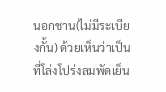นอกชาน(ไม่มีระเบียงกั้น) ด้วยเห็นว่าเป็นที่โล่งโปร่งลมพัดเย็น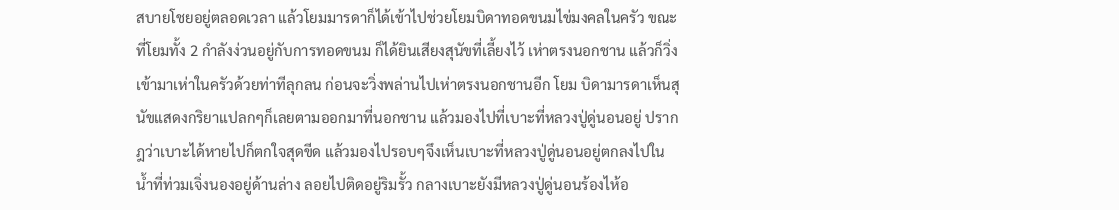สบายโชยอยู่ตลอดเวลา แล้วโยมมารดาก็ได้เข้าไปช่วยโยมบิดาทอดขนมไข่มงคลในครัว ขณะที่โยมทั้ง 2 กำลังง่วนอยู่กับการทอดขนม ก็ได้ยินเสียงสุนัขที่เลี้ยงไว้ เห่าตรงนอกชาน แล้วก็วิ่งเข้ามาเห่าในครัวด้วยท่าทีลุกลน ก่อนจะวิ่งพล่านไปเห่าตรงนอกชานอีก โยม บิดามารดาเห็นสุนัขแสดงกริยาแปลกๆก็เลยตามออกมาที่นอกชาน แล้วมองไปที่เบาะที่หลวงปู่ดู่นอนอยู่ ปรากฎว่าเบาะได้หายไปก็ตกใจสุดขีด แล้วมองไปรอบๆจึงเห็นเบาะที่หลวงปู่ดู่นอนอยู่ตกลงไปในน้ำที่ท่วมเจิ่งนองอยู่ด้านล่าง ลอยไปติดอยู่ริมรั้ว กลางเบาะยังมีหลวงปู่ดู่นอนร้องไห้อ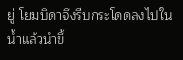ยู่ โยมบิดาจึงรีบกระโดดลงไปในน้ำแล้วนำขึ้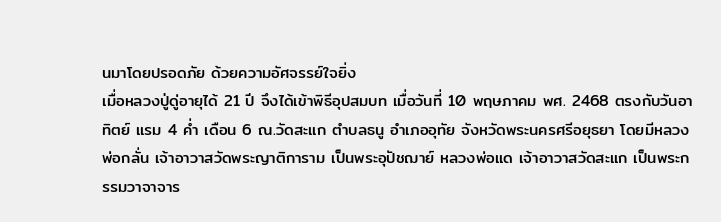นมาโดยปรอดภัย ด้วยความอัศจรรย์ใจยิ่ง
เมื่อหลวงปู่ดู่อายุได้ 21 ปี จึงได้เข้าพิธีอุปสมบท เมื่อวันที่ 10 พฤษภาคม พศ. 2468 ตรงกับวันอาทิตย์ แรม 4 ค่ำ เดือน 6 ณ.วัดสะแก ตำบลธนู อำเภออุทัย จังหวัดพระนครศรีอยุธยา โดยมีหลวงพ่อกลั่น เจ้าอาวาสวัดพระญาติการาม เป็นพระอุปัชฌาย์ หลวงพ่อแด เจ้าอาวาสวัดสะแก เป็นพระกรรมวาจาจาร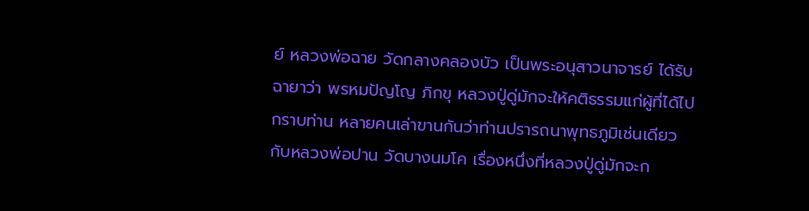ย์ หลวงพ่อฉาย วัดกลางคลองบัว เป็นพระอนุสาวนาจารย์ ได้รับฉายาว่า พรหมปัญโญ ภิกขุ หลวงปู่ดู่มักจะให้คติธรรมแก่ผู้ที่ได้ไปกราบท่าน หลายคนเล่าขานกันว่าท่านปรารถนาพุทธภูมิเช่นเดียวกับหลวงพ่อปาน วัดบางนมโค เรื่องหนึ่งที่หลวงปู่ดู่มักจะก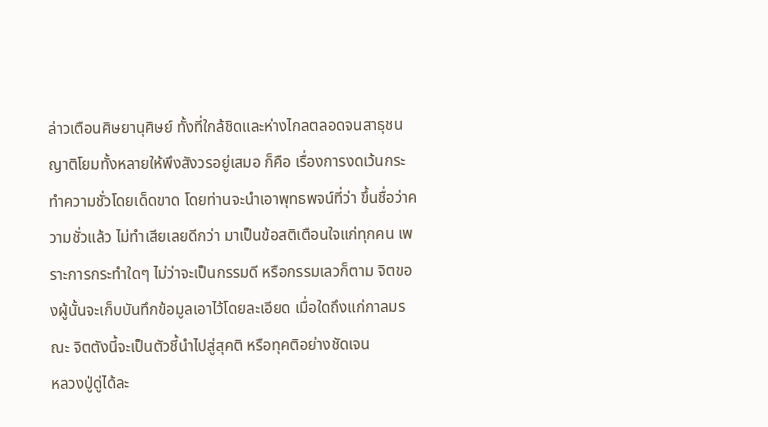ล่าวเตือนศิษยานุศิษย์ ทั้งที่ใกล้ชิดและห่างไกลตลอดจนสาธุชนญาติโยมทั้งหลายให้พึงสังวรอยู่เสมอ ก็คือ เรื่องการงดเว้นกระทำความชั่วโดยเด็ดขาด โดยท่านจะนำเอาพุทธพจน์ที่ว่า ขึ้นชื่อว่าความชั่วแล้ว ไม่ทำเสียเลยดีกว่า มาเป็นข้อสติเตือนใจแก่ทุกคน เพราะการกระทำใดๆ ไม่ว่าจะเป็นกรรมดี หรือกรรมเลวก็ตาม จิตของผู้นั้นจะเก็บบันทึกข้อมูลเอาไว้โดยละเอียด เมื่อใดถึงแก่กาลมรณะ จิตตังนี้จะเป็นตัวชี้นำไปสู่สุคติ หรือทุคติอย่างชัดเจน
หลวงปู่ดู่ได้ละ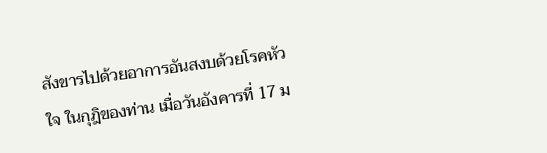สังขารไปด้วยอาการอันสงบด้วยโรคหัวใจ ในกุฎิของท่าน เมื่อวันอังคารที่ 17 ม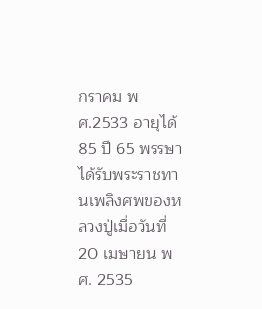กราคม พศ.2533 อายุได้ 85 ปี 65 พรรษา ได้รับพระราชทานเพลิงศพของหลวงปู่เมื่อวันที่ 20 เมษายน พศ. 2535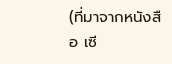(ที่มาจากหนังสือ เซี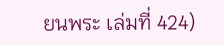ยนพระ เล่มที่ 424)